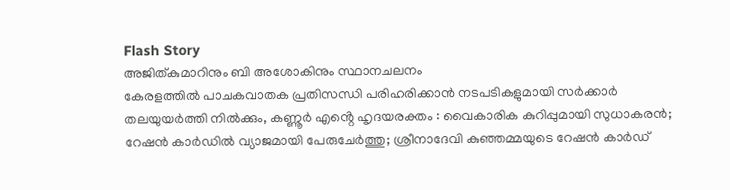Flash Story
അജിത്കുമാറിനും ബി അശോകിനും സ്ഥാനചലനം
കേരളത്തിൽ പാചകവാതക പ്രതിസന്ധി പരിഹരിക്കാൻ നടപടികളുമായി സർക്കാർ
തലയുയർത്തി നിൽക്കും, കണ്ണൂർ എൻ്റെ ഹൃദയരക്തം : വൈകാരിക കുറിപ്പുമായി സുധാകരൻ;
റേഷൻ കാർഡിൽ വ്യാജമായി പേരുചേർത്തു; ശ്രീനാദേവി കുഞ്ഞമ്മയുടെ റേഷൻ കാർഡ്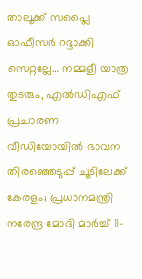താലൂക്ക് സപ്ലൈ ഓഫീസർ റദ്ദാക്കി
സെറ്റല്ലേ… നമ്മളീ യാത്ര തുടരും, എൽഡിഎഫ് പ്രചാരണ വീഡിയോയിൽ ഭാവന
തിരഞ്ഞെടുപ്പ് ചൂടിലേക്ക് കേരളം; പ്രധാനമന്ത്രി നരേന്ദ്ര മോദി മാർച്ച് 11-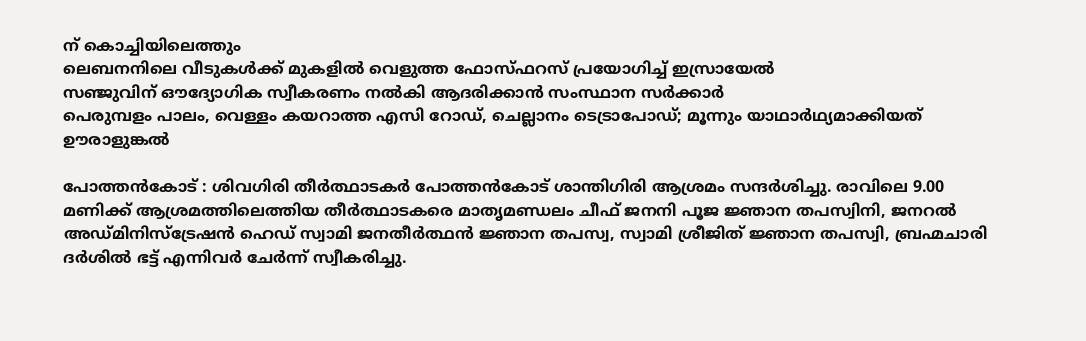ന് കൊച്ചിയിലെത്തും
ലെബനനിലെ വീടുകൾക്ക് മുകളിൽ വെളുത്ത ഫോസ്ഫറസ് പ്രയോഗിച്ച് ഇസ്രായേൽ
സഞ്ജുവിന് ഔദ്യോഗിക സ്വീകരണം നൽകി ആദരിക്കാൻ സംസ്ഥാന സർക്കാർ
പെരുമ്പളം പാലം, വെള്ളം കയറാത്ത എസി റോഡ്, ചെല്ലാനം ടെട്രാപോഡ്; മൂന്നും യാഥാര്‍ഥ്യമാക്കിയത് ഊരാളുങ്കൽ

പോത്തന്‍കോട് : ശിവഗിരി തീര്‍ത്ഥാടകര്‍ പോത്തന്‍കോട് ശാന്തിഗിരി ആശ്രമം സന്ദര്‍ശിച്ചു. രാവിലെ 9.00 മണിക്ക് ആശ്രമത്തിലെത്തിയ തീര്‍ത്ഥാടകരെ മാതൃമണ്ഡലം ചീഫ് ജനനി പൂജ ജ്ഞാന തപസ്വിനി, ജനറല്‍ അഡ്മിനിസ്ട്രേഷന്‍ ഹെഡ് സ്വാമി ജനതീര്‍ത്ഥന്‍ ജ്ഞാന തപസ്വ, സ്വാമി ശ്രീജിത് ജ്ഞാന തപസ്വി, ബ്രഹ്മചാരി ദര്‍ശില്‍ ഭട്ട് എന്നിവര്‍ ചേര്‍ന്ന് സ്വീകരിച്ചു.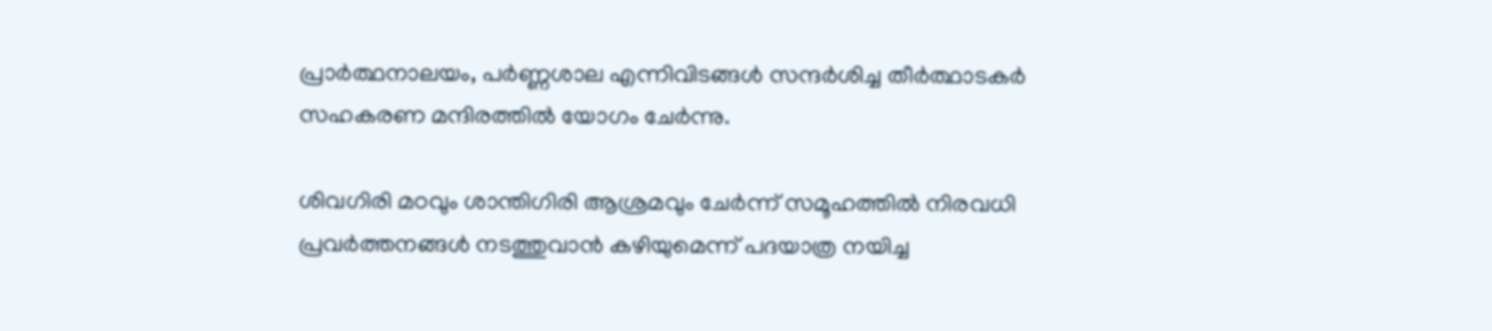പ്രാര്‍ത്ഥനാലയം, പര്‍ണ്ണശാല എന്നിവിടങ്ങള്‍ സന്ദര്‍ശിച്ച തീര്‍ത്ഥാടകര്‍ സഹകരണ മന്ദിരത്തില്‍ യോഗം ചേര്‍ന്നു.

ശിവഗിരി മഠവും ശാന്തിഗിരി ആശ്രമവും ചേര്‍ന്ന് സമൂഹത്തില്‍ നിരവധി പ്രവർത്തനങ്ങൾ നടത്തുവാന്‍ കഴിയുമെന്ന് പദയാത്ര നയിച്ച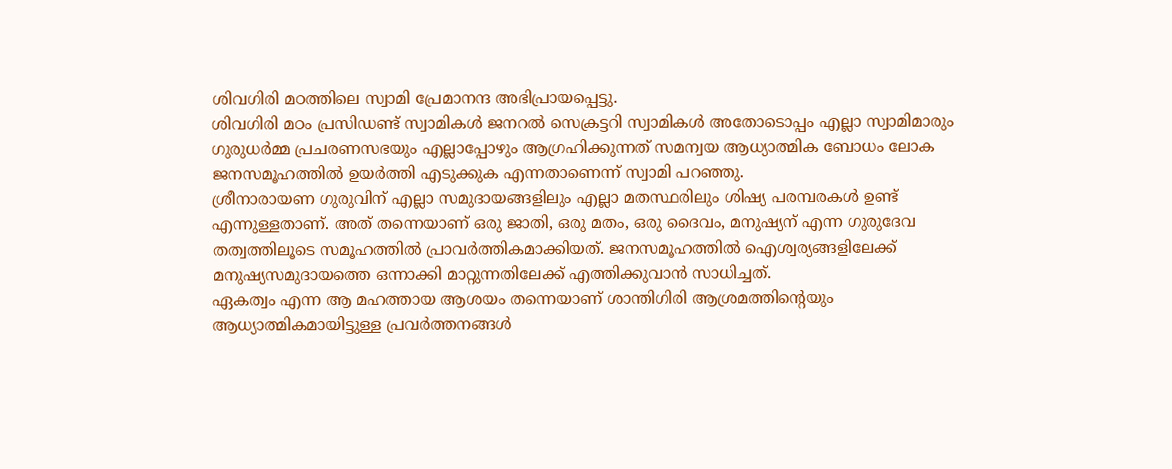ശിവഗിരി മഠത്തിലെ സ്വാമി പ്രേമാനന്ദ അഭിപ്രായപ്പെട്ടു.
ശിവഗിരി മഠം പ്രസിഡണ്ട് സ്വാമികൾ ജനറൽ സെക്രട്ടറി സ്വാമികൾ അതോടൊപ്പം എല്ലാ സ്വാമിമാരും ഗുരുധർമ്മ പ്രചരണസഭയും എല്ലാപ്പോഴും ആഗ്രഹിക്കുന്നത് സമന്വയ ആധ്യാത്മിക ബോധം ലോക ജനസമൂഹത്തില്‍ ഉയർത്തി എടുക്കുക എന്നതാണെന്ന് സ്വാമി പറഞ്ഞു.
ശ്രീനാരായണ ഗുരുവിന് എല്ലാ സമുദായങ്ങളിലും എല്ലാ മതസ്ഥരിലും ശിഷ്യ പരമ്പരകൾ ഉണ്ട് എന്നുള്ളതാണ്. അത് തന്നെയാണ് ഒരു ജാതി, ഒരു മതം, ഒരു ദൈവം, മനുഷ്യന് എന്ന ഗുരുദേവ തത്വത്തിലൂടെ സമൂഹത്തില്‍ പ്രാവര്‍ത്തികമാക്കിയത്. ജനസമൂഹത്തിൽ ഐശ്വര്യങ്ങളിലേക്ക് മനുഷ്യസമുദായത്തെ ഒന്നാക്കി മാറ്റുന്നതിലേക്ക് എത്തിക്കുവാൻ സാധിച്ചത്.
ഏകത്വം എന്ന ആ മഹത്തായ ആശയം തന്നെയാണ് ശാന്തിഗിരി ആശ്രമത്തിന്റെയും ആധ്യാത്മികമായിട്ടുള്ള പ്രവർത്തനങ്ങൾ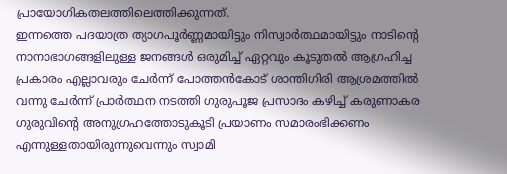പ്രായോഗികതലത്തിലെത്തിക്കുന്നത്.
ഇന്നത്തെ പദയാത്ര ത്യാഗപൂർണ്ണമായിട്ടും നിസ്വാർത്ഥമായിട്ടും നാടിന്റെ നാനാഭാഗങ്ങളിലുള്ള ജനങ്ങൾ ഒരുമിച്ച് ഏറ്റവും കൂടുതൽ ആഗ്രഹിച്ച പ്രകാരം എല്ലാവരും ചേര്‍ന്ന് പോത്തൻകോട് ശാന്തിഗിരി ആശ്രമത്തിൽ വന്നു ചേർന്ന് പ്രാർത്ഥന നടത്തി ഗുരുപൂജ പ്രസാദം കഴിച്ച് കരുണാകര ഗുരുവിന്റെ അനുഗ്രഹത്തോടുകൂടി പ്രയാണം സമാരംഭിക്കണം എന്നുള്ളതായിരുന്നുവെന്നും സ്വാമി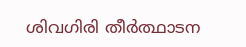ശിവഗിരി തീര്‍ത്ഥാടന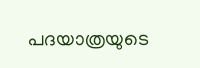പദയാത്രയുടെ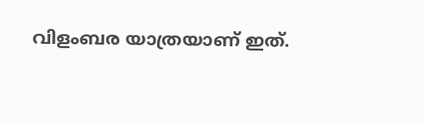വിളംബര യാത്രയാണ് ഇത്.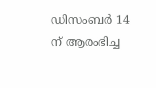ഡിസംബര്‍ 14 ന് ആരംഭിച്ച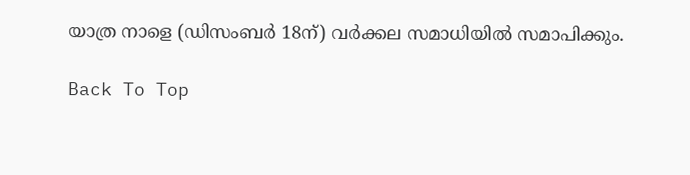യാത്ര നാളെ (ഡിസംബര്‍ 18ന്) വര്‍ക്കല സമാധിയില്‍ സമാപിക്കും.

Back To Top